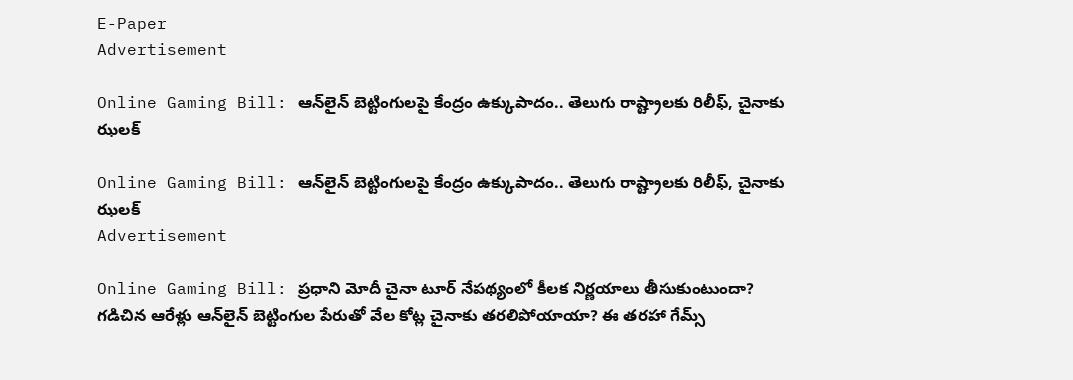E-Paper
Advertisement

Online Gaming Bill: ఆన్‌లైన్ బెట్టింగులపై కేంద్రం ఉక్కుపాదం.. తెలుగు రాష్ట్రాలకు రిలీఫ్, చైనాకు ఝలక్

Online Gaming Bill: ఆన్‌లైన్ బెట్టింగులపై కేంద్రం ఉక్కుపాదం.. తెలుగు రాష్ట్రాలకు రిలీఫ్, చైనాకు ఝలక్
Advertisement

Online Gaming Bill: ప్రధాని మోదీ చైనా టూర్ నేపథ్యంలో కీలక నిర్ణయాలు తీసుకుంటుందా? గడిచిన ఆరేళ్లు ఆన్‌లైన్ బెట్టింగుల పేరుతో వేల కోట్ల చైనాకు తరలిపోయాయా? ఈ తరహా గేమ్స్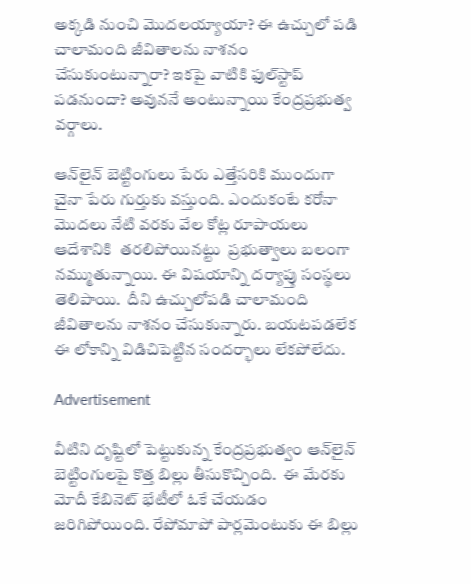అక్కడి నుంచి మొదలయ్యాయా? ఈ ఉచ్చులో పడి చాలామంది జీవితాలను నాశనం చేసుకుంటున్నారా? ఇకపై వాటికి ఫుల్‌స్టాప్ పడనుందా? అవుననే అంటున్నాయి కేంద్రప్రభుత్వ వర్గాలు.

ఆన్‌లైన్ బెట్టింగులు పేరు ఎత్తేసరికి ముందుగా చైనా పేరు గుర్తుకు వస్తుంది. ఎందుకంటే కరోనా మొదలు నేటి వరకు వేల కోట్ల రూపాయలు ఆదేశానికి  తరలిపోయినట్టు  ప్రభుత్వాలు బలంగా నమ్ముతున్నాయి. ఈ విషయాన్ని దర్యాప్తు సంస్థలు తెలిపాయి.  దీని ఉచ్చులోపడి చాలామంది జీవితాలను నాశనం చేసుకున్నారు. బయటపడలేక ఈ లోకాన్ని విడిచిపెట్టిన సందర్భాలు లేకపోలేదు.

Advertisement

వీటిని దృష్టిలో పెట్టుకున్న కేంద్రప్రభుత్వం ఆన్‌‌లైన్ బెట్టింగులపై కొత్త బిల్లు తీసుకొచ్చింది.  ఈ మేరకు మోదీ కేబినెట్ భేటీలో ఓకే చేయడం జరిగిపోయింది. రేపోమాపో పార్లమెంటుకు ఈ బిల్లు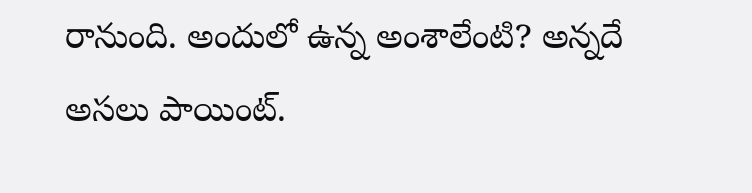రానుంది. అందులో ఉన్న అంశాలేంటి? అన్నదే అసలు పాయింట్.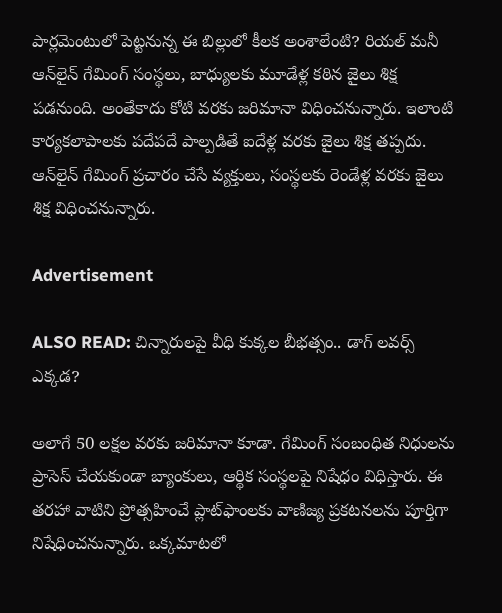పార్లమెంటులో పెట్టనున్న ఈ బిల్లులో కీలక అంశాలేంటి? రియల్‌ మనీ ఆన్‌లైన్‌ గేమింగ్‌ సంస్థలు, బాధ్యులకు మూడేళ్ల కఠిన జైలు శిక్ష పడనుంది. అంతేకాదు కోటి వరకు జరిమానా విధించనున్నారు. ఇలాంటి కార్యకలాపాలకు పదేపదే పాల్పడితే ఐదేళ్ల వరకు జైలు శిక్ష తప్పదు. ఆన్‌లైన్‌ గేమింగ్ ప్రచారం చేసే వ్యక్తులు, సంస్థలకు రెండేళ్ల వరకు జైలు శిక్ష విధించనున్నారు.

Advertisement

ALSO READ: చిన్నారులపై వీధి కుక్కల బీభత్సం.. డాగ్ లవర్స్ ఎక్కడ?

అలాగే 50 లక్షల వరకు జరిమానా కూడా. గేమింగ్‌ సంబంధిత నిధులను ప్రాసెస్‌ చేయకుండా బ్యాంకులు, ఆర్థిక సంస్థలపై నిషేధం విధిస్తారు. ఈ తరహా వాటిని ప్రోత్సహించే ప్లాట్‌ఫాంలకు వాణిజ్య ప్రకటనలను పూర్తిగా నిషేధించనున్నారు. ఒక్కమాటలో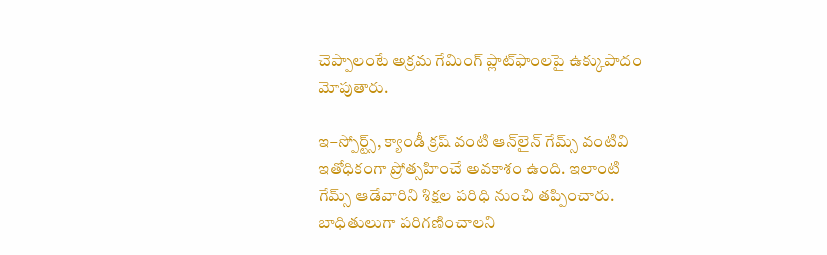చెప్పాలంటే అక్రమ గేమింగ్‌ ప్లాట్‌ఫాంలపై ఉక్కుపాదం మోపుతారు.

ఇ–స్పోర్ట్స్, క్యాండీ క్రష్‌ వంటి ఆన్‌లైన్‌ గేమ్స్‌ వంటివి ఇతోధికంగా ప్రోత్సహించే అవకాశం ఉంది. ఇలాంటి గేమ్స్‌ ఆడేవారిని శిక్షల పరిధి నుంచి తప్పించారు. బాధితులుగా పరిగణించాలని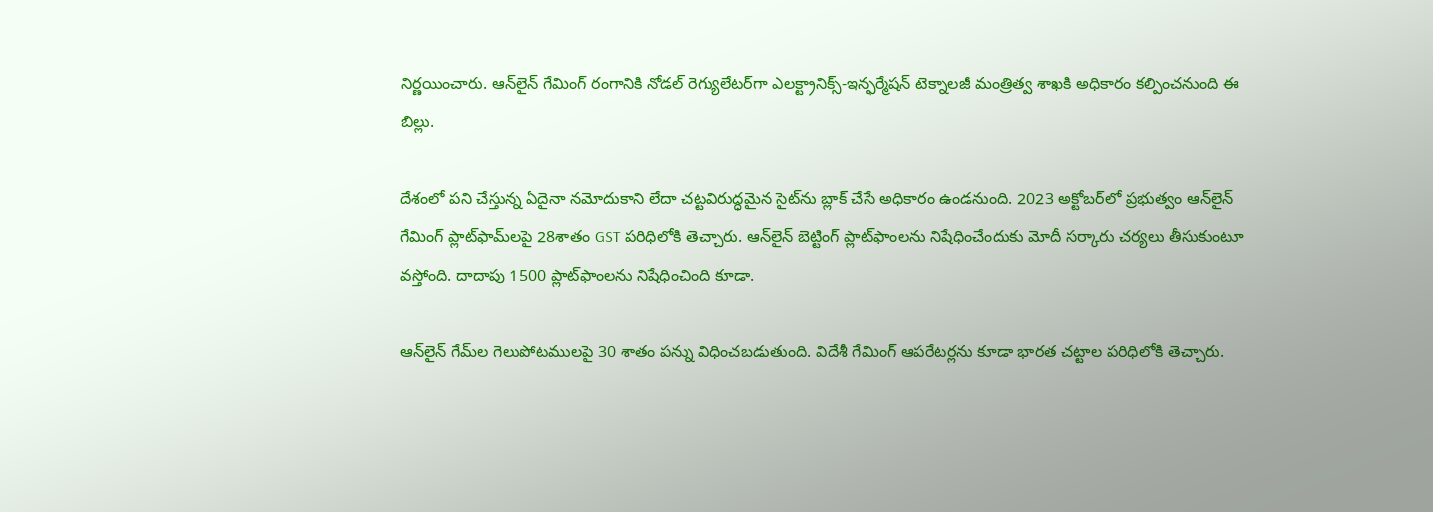నిర్ణయించారు. ఆన్‌లైన్ గేమింగ్ రంగానికి నోడల్ రెగ్యులేటర్‌గా ఎలక్ట్రానిక్స్-ఇన్ఫర్మేషన్ టెక్నాలజీ మంత్రిత్వ శాఖకి అధికారం కల్పించనుంది ఈ బిల్లు.

దేశంలో పని చేస్తున్న ఏదైనా నమోదుకాని లేదా చట్టవిరుద్ధమైన సైట్‌ను బ్లాక్ చేసే అధికారం ఉండనుంది. 2023 అక్టోబర్‌లో ప్రభుత్వం ఆన్‌లైన్ గేమింగ్ ప్లాట్‌ఫామ్‌లపై 28శాతం GST పరిధిలోకి తెచ్చారు. ఆన్‌లైన్‌ బెట్టింగ్ ప్లాట్‌ఫాంలను నిషేధించేందుకు మోదీ సర్కారు చర్యలు తీసుకుంటూ వస్తోంది. దాదాపు 1500 ప్లాట్‌ఫాంలను నిషేధించింది కూడా.

ఆన్‌లైన్ గేమ్‌ల గెలుపోటములపై 30 శాతం పన్ను విధించబడుతుంది. విదేశీ గేమింగ్‌ ఆపరేటర్లను కూడా భారత చట్టాల పరిధిలోకి తెచ్చారు.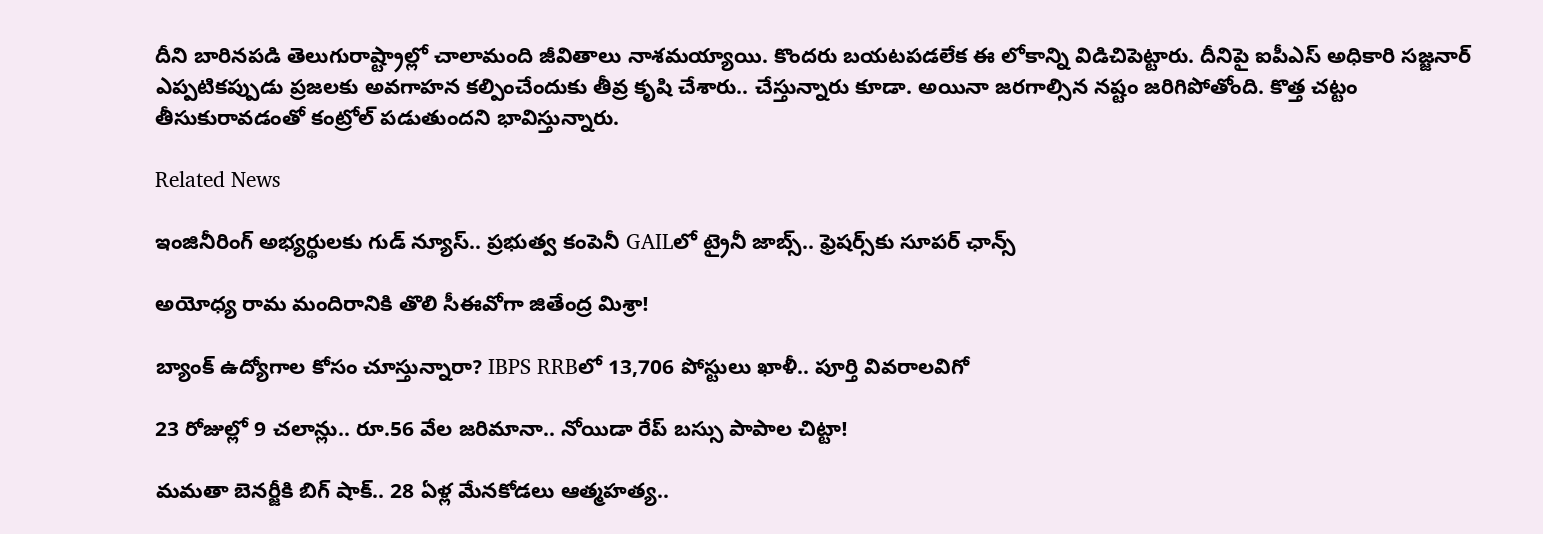దీని బారినపడి తెలుగురాష్ట్రాల్లో చాలామంది జీవితాలు నాశమయ్యాయి. కొందరు బయటపడలేక ఈ లోకాన్ని విడిచిపెట్టారు. దీనిపై ఐపీఎస్ అధికారి సజ్జనార్ ఎప్పటికప్పుడు ప్రజలకు అవగాహన కల్పించేందుకు తీవ్ర కృషి చేశారు.. చేస్తున్నారు కూడా. అయినా జరగాల్సిన నష్టం జరిగిపోతోంది. కొత్త చట్టం తీసుకురావడంతో కంట్రోల్ పడుతుందని భావిస్తున్నారు.

Related News

ఇంజినీరింగ్ అభ్యర్థులకు గుడ్ న్యూస్.. ప్రభుత్వ కంపెనీ GAILలో ట్రైనీ జాబ్స్.. ఫ్రెషర్స్‌కు సూపర్ ఛాన్స్

అయోధ్య రామ మందిరానికి తొలి సీఈవో‌గా జితేంద్ర మిశ్రా!

బ్యాంక్ ఉద్యోగాల కోసం చూస్తున్నారా? IBPS RRBలో 13,706 పోస్టులు ఖాళీ.. పూర్తి వివరాలవిగో

23 రోజుల్లో 9 చలాన్లు.. రూ.56 వేల జరిమానా.. నోయిడా రేప్ బస్సు పాపాల చిట్టా!

మమతా బెనర్జీకి బిగ్ షాక్.. 28 ఏళ్ల మేనకోడలు ఆత్మహత్య..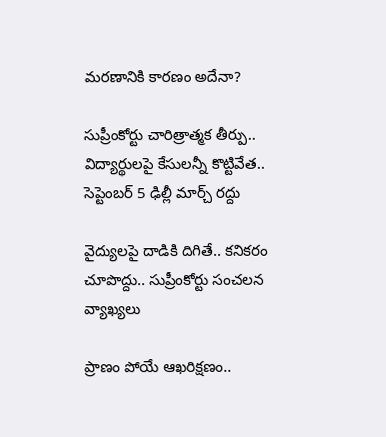మరణానికి కారణం అదేనా?

సుప్రీంకోర్టు చారిత్రాత్మక తీర్పు.. విద్యార్థులపై కేసులన్నీ కొట్టివేత.. సెప్టెంబర్ 5 ఢిల్లీ మార్చ్ రద్దు

వైద్యులపై దాడికి దిగితే.. కనికరం చూపొద్దు.. సుప్రీంకోర్టు సంచలన వ్యాఖ్యలు

ప్రాణం పోయే ఆఖరిక్షణం..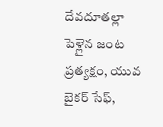దేవదూతల్లా పెళ్లైన జంట ప్రత్యక్షం, యువ బైకర్ సేఫ్,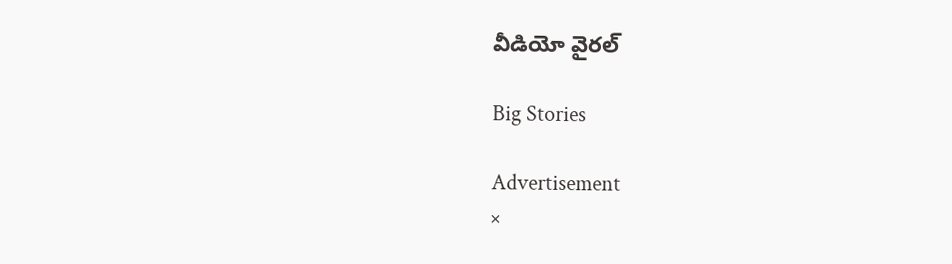వీడియో వైరల్

Big Stories

Advertisement
×